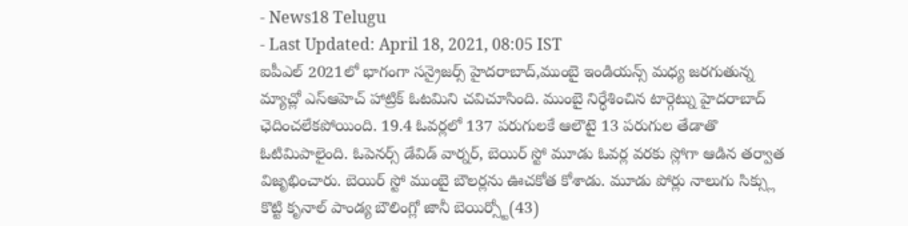- News18 Telugu
- Last Updated: April 18, 2021, 08:05 IST
ఐపీఎల్ 2021లో భాగంగా సన్రైజర్స్ హైదరాబాద్,ముంబై ఇండియన్స్ మధ్య జరగుతున్న మ్యాచ్లో ఎస్ఆహెచ్ హాట్రిక్ ఓటమిని చవిచూసింది. ముంబై నిర్ధేశించిన టార్గెట్ను హైదరాబాద్ ఛెదించలేకపోయింది. 19.4 ఓవర్లలో 137 పరుగులకే ఆలౌటై 13 పరుగుల తేడాతొ ఓటిమిపాలైంది. ఓపెనర్స్ డేవిడ్ వార్నర్, బెయిర్ స్టో మూడు ఓవర్ల వరకు స్లోగా ఆడిన తర్వాత విజృభించారు. బెయిర్ స్టో ముంబై బౌలర్లను ఊచకోత కోశాడు. మూడు పోర్లు నాలుగు సిక్స్లు కొట్టి కృనాల్ పాండ్య బౌలింగ్లో జానీ బెయిర్స్టో(43)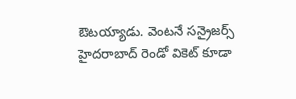ఔటయ్యాడు. వెంటనే సన్రైజర్స్ హైదరాబాద్ రెండో వికెట్ కూడా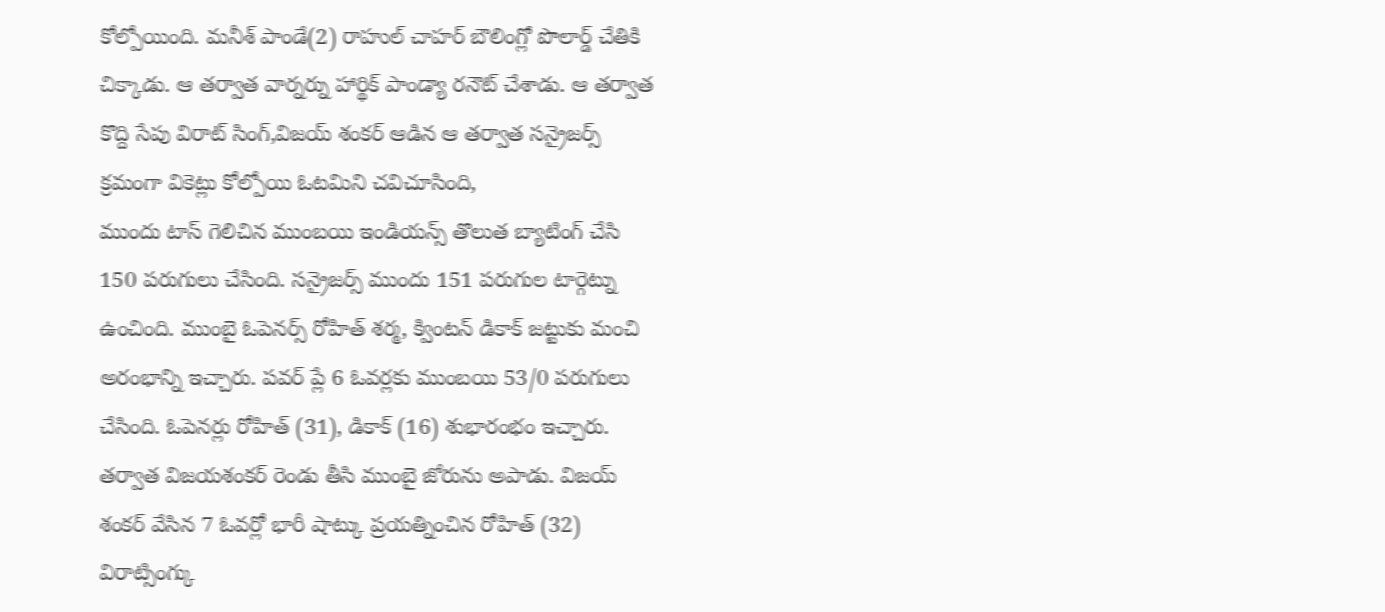కోల్పోయింది. మనీశ్ పాండే(2) రాహుల్ చాహర్ బౌలింగ్లో పొలార్డ్ చేతికి చిక్కాడు. ఆ తర్వాత వార్నర్ను హార్థిక్ పాండ్యా రనౌట్ చేశాడు. ఆ తర్వాత కొద్ది సేపు విరాట్ సింగ్,విజయ్ శంకర్ ఆడిన ఆ తర్వాత సన్రైజర్స్ క్రమంగా వికెట్లు కోల్పోయి ఓటమిని చవిచూసింది,
ముందు టాస్ గెలిచిన ముంబయి ఇండియన్స్ తొలుత బ్యాటింగ్ చేసి 150 పరుగులు చేసింది. సన్రైజర్స్ ముందు 151 పరుగుల టార్గెట్ను ఉంచింది. ముంబై ఓపెనర్స్ రోహిత్ శర్మ, క్వింటన్ డికాక్ జట్టుకు మంచి అరంభాన్ని ఇచ్చారు. పవర్ ప్లే 6 ఓవర్లకు ముంబయి 53/0 పరుగులు చేసింది. ఓపెనర్లు రోహిత్ (31), డికాక్ (16) శుభారంభం ఇచ్చారు. తర్వాత విజయశంకర్ రెండు తీసి ముంబై జోరును అపాడు. విజయ్ శంకర్ వేసిన 7 ఓవర్లో భారీ షాట్కు ప్రయత్నించిన రోహిత్ (32) విరాట్సింగ్కు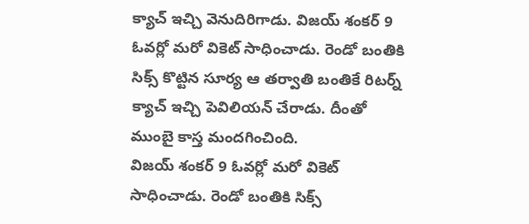క్యాచ్ ఇచ్చి వెనుదిరిగాడు. విజయ్ శంకర్ 9 ఓవర్లో మరో వికెట్ సాధించాడు. రెండో బంతికి సిక్స్ కొట్టిన సూర్య ఆ తర్వాతి బంతికే రిటర్న్ క్యాచ్ ఇచ్చి పెవిలియన్ చేరాడు. దీంతో ముంబై కాస్త మందగించింది.
విజయ్ శంకర్ 9 ఓవర్లో మరో వికెట్ సాధించాడు. రెండో బంతికి సిక్స్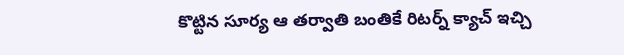కొట్టిన సూర్య ఆ తర్వాతి బంతికే రిటర్న్ క్యాచ్ ఇచ్చి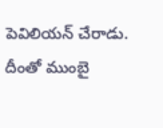పెవిలియన్ చేరాడు. దీంతో ముంబై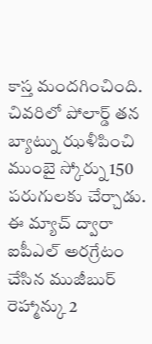కాస్త మందగించింది. చివరిలో పోలార్డ్ తన బ్యాట్ను ఝళీపించి ముంబై స్కోర్ను 150 పరుగులకు చేర్చాడు. ఈ మ్యాచ్ ద్వారా ఐపీఎల్ అరగ్రేటం చేసిన ముజీబుర్ రెహ్మాన్కు 2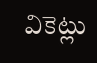వికెట్లు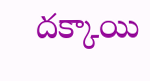దక్కాయి